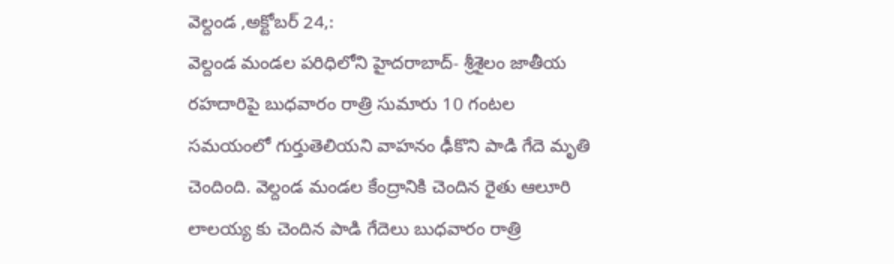వెల్దండ ,అక్టోబర్ 24,:
వెల్దండ మండల పరిధిలోని హైదరాబాద్- శ్రీశైలం జాతీయ రహదారిపై బుధవారం రాత్రి సుమారు 10 గంటల సమయంలో గుర్తుతెలియని వాహనం ఢీకొని పాడి గేదె మృతి చెందింది. వెల్దండ మండల కేంద్రానికి చెందిన రైతు ఆలూరి లాలయ్య కు చెందిన పాడి గేదెలు బుధవారం రాత్రి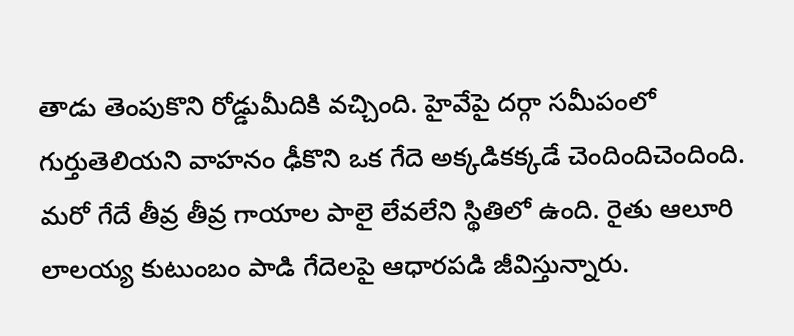తాడు తెంపుకొని రోడ్డుమీదికి వచ్చింది. హైవేపై దర్గా సమీపంలో గుర్తుతెలియని వాహనం ఢీకొని ఒక గేదె అక్కడికక్కడే చెందిందిచెందింది. మరో గేదే తీవ్ర తీవ్ర గాయాల పాలై లేవలేని స్థితిలో ఉంది. రైతు ఆలూరి లాలయ్య కుటుంబం పాడి గేదెలపై ఆధారపడి జీవిస్తున్నారు.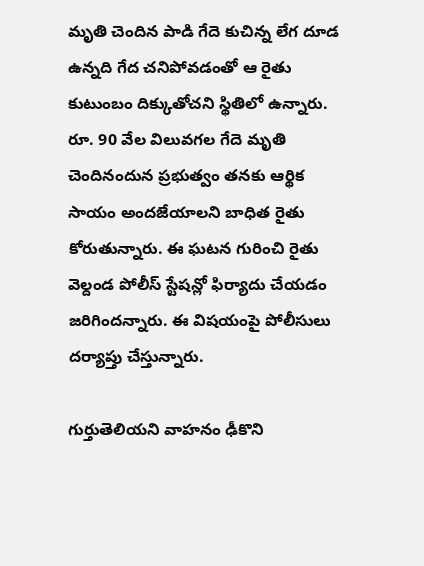మృతి చెందిన పాడి గేదె కుచిన్న లేగ దూడ ఉన్నది గేద చనిపోవడంతో ఆ రైతు కుటుంబం దిక్కుతోచని స్థితిలో ఉన్నారు. రూ. 90 వేల విలువగల గేదె మృతి చెందినందున ప్రభుత్వం తనకు ఆర్థిక సాయం అందజేయాలని బాధిత రైతు కోరుతున్నారు. ఈ ఘటన గురించి రైతు వెల్దండ పోలీస్ స్టేషన్లో ఫిర్యాదు చేయడం జరిగిందన్నారు. ఈ విషయంపై పోలీసులు దర్యాప్తు చేస్తున్నారు.

గుర్తుతెలియని వాహనం ఢీకొని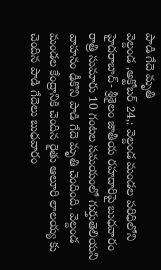పాడి గేదె మృతి
వెల్దండ ,అక్టోబర్ 24,: వెల్దండ మండల పరిధిలోని హైదరాబాద్- శ్రీశైలం జాతీయ రహదారిపై బుధవారం రాత్రి సుమారు 10 గంటల సమయంలో గుర్తుతెలియని వాహనం ఢీకొని పాడి గేదె మృతి చెందింది. వెల్దండ మండల కేంద్రానికి చెందిన రైతు ఆలూరి లాలయ్య కు చెందిన పాడి గేదెలు బుధవారం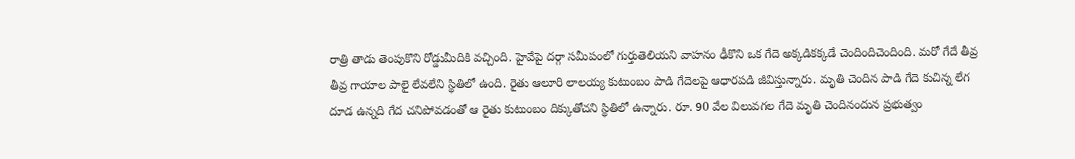రాత్రి తాడు తెంపుకొని రోడ్డుమీదికి వచ్చింది. హైవేపై దర్గా సమీపంలో గుర్తుతెలియని వాహనం ఢీకొని ఒక గేదె అక్కడికక్కడే చెందిందిచెందింది. మరో గేదే తీవ్ర తీవ్ర గాయాల పాలై లేవలేని స్థితిలో ఉంది. రైతు ఆలూరి లాలయ్య కుటుంబం పాడి గేదెలపై ఆధారపడి జీవిస్తున్నారు. మృతి చెందిన పాడి గేదె కుచిన్న లేగ దూడ ఉన్నది గేద చనిపోవడంతో ఆ రైతు కుటుంబం దిక్కుతోచని స్థితిలో ఉన్నారు. రూ. 90 వేల విలువగల గేదె మృతి చెందినందున ప్రభుత్వం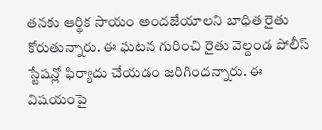తనకు ఆర్థిక సాయం అందజేయాలని బాధిత రైతు కోరుతున్నారు. ఈ ఘటన గురించి రైతు వెల్దండ పోలీస్ స్టేషన్లో ఫిర్యాదు చేయడం జరిగిందన్నారు. ఈ విషయంపై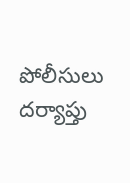పోలీసులు దర్యాప్తు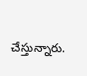చేస్తున్నారు.